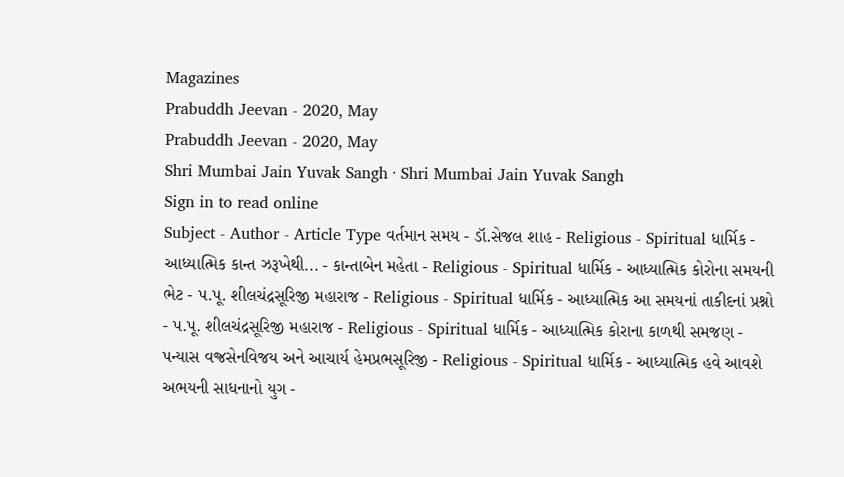Magazines
Prabuddh Jeevan - 2020, May
Prabuddh Jeevan - 2020, May
Shri Mumbai Jain Yuvak Sangh · Shri Mumbai Jain Yuvak Sangh
Sign in to read online
Subject - Author - Article Type વર્તમાન સમય - ડૉ.સેજલ શાહ - Religious - Spiritual ધાર્મિક - આધ્યાત્મિક કાન્ત ઝરૂખેથી... - કાન્તાબેન મહેતા - Religious - Spiritual ધાર્મિક - આધ્યાત્મિક કોરોના સમયની ભેટ - પ.પૂ. શીલચંદ્રસૂરિજી મહારાજ - Religious - Spiritual ધાર્મિક - આધ્યાત્મિક આ સમયનાં તાકીદનાં પ્રશ્નો - પ.પૂ. શીલચંદ્રસૂરિજી મહારાજ - Religious - Spiritual ધાર્મિક - આધ્યાત્મિક કોરાના કાળથી સમજણ - પન્યાસ વજ્રસેનવિજય અને આચાર્ય હેમપ્રભસૂરિજી - Religious - Spiritual ધાર્મિક - આધ્યાત્મિક હવે આવશે અભયની સાધનાનો યુગ -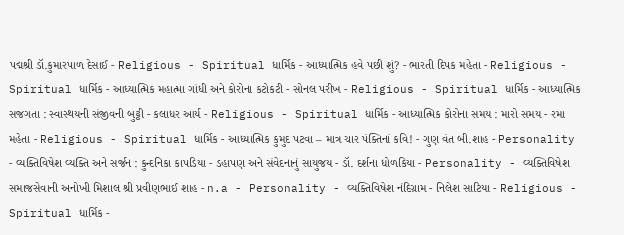પદ્મશ્રી ડૉ.કુમારપાળ દેસાઈ - Religious - Spiritual ધાર્મિક - આધ્યાત્મિક હવે પછી શું? - ભારતી દિપક મહેતા - Religious - Spiritual ધાર્મિક - આધ્યાત્મિક મહાત્મા ગાંધી અને કોરોના કટોકટી - સોનલ પરીખ - Religious - Spiritual ધાર્મિક - આધ્યાત્મિક સજગતા : સ્વાસ્થયની સંજીવની બુટ્ટી - કલાધર આર્ય - Religious - Spiritual ધાર્મિક - આધ્યાત્મિક કોરોના સમય : મારો સમય - રમા મહેતા - Religious - Spiritual ધાર્મિક - આધ્યાત્મિક કુમુદ પટવા – માત્ર ચાર પંક્તિનાં કવિ! - ગુણ વંત બી.શાહ - Personality - વ્યક્તિવિષેશ વ્યક્તિ અને સર્જન : કુન્દનિકા કાપડિયા - ડહાપણ અને સંવેદનાનું સાયુજય - ડૉ. દર્શના ધોળકિયા - Personality - વ્યક્તિવિષેશ સમાજસેવાની અનોખી મિશાલ શ્રી પ્રવીણભાઈ શાહ - n.a - Personality - વ્યક્તિવિષેશ નંદિગ્રામ - નિલેશ સાટિયા - Religious - Spiritual ધાર્મિક -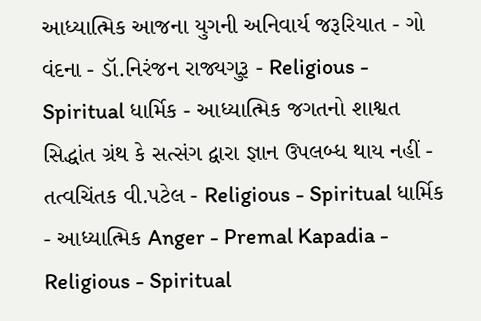આધ્યાત્મિક આજના યુગની અનિવાર્ય જરૂરિયાત - ગો વંદના - ડૉ.નિરંજન રાજ્યગુરૂ - Religious - Spiritual ધાર્મિક - આધ્યાત્મિક જગતનો શાશ્વત સિદ્ધાંત ગ્રંથ કે સત્સંગ દ્વારા જ્ઞાન ઉપલબ્ધ થાય નહીં - તત્વચિંતક વી.પટેલ - Religious - Spiritual ધાર્મિક - આધ્યાત્મિક Anger - Premal Kapadia - Religious - Spiritual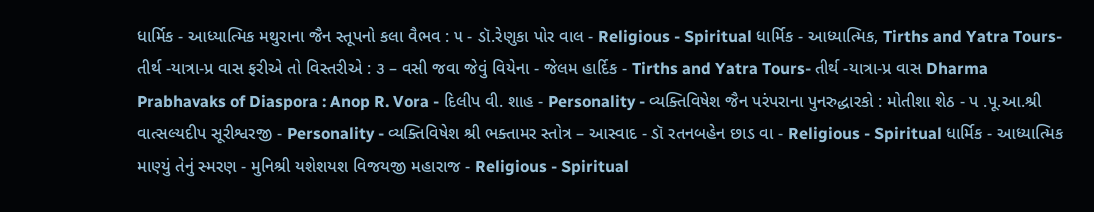ધાર્મિક - આધ્યાત્મિક મથુરાના જૈન સ્તૂપનો કલા વૈભવ : ૫ - ડૉ.રેણુકા પોર વાલ - Religious - Spiritual ધાર્મિક - આધ્યાત્મિક, Tirths and Yatra Tours- તીર્થ -યાત્રા-પ્ર વાસ ફરીએ તો વિસ્તરીએ : ૩ – વસી જવા જેવું વિયેના - જેલમ હાર્દિક - Tirths and Yatra Tours- તીર્થ -યાત્રા-પ્ર વાસ Dharma Prabhavaks of Diaspora : Anop R. Vora - દિલીપ વી. શાહ - Personality - વ્યક્તિવિષેશ જૈન પરંપરાના પુનરુદ્ધારકો : મોતીશા શેઠ - પ .પૂ.આ.શ્રી વાત્સલ્યદીપ સૂરીશ્વરજી - Personality - વ્યક્તિવિષેશ શ્રી ભક્તામર સ્તોત્ર – આસ્વાદ - ડૉ રતનબહેન છાડ વા - Religious - Spiritual ધાર્મિક - આધ્યાત્મિક માણ્યું તેનું સ્મરણ - મુનિશ્રી યશેશયશ વિજયજી મહારાજ - Religious - Spiritual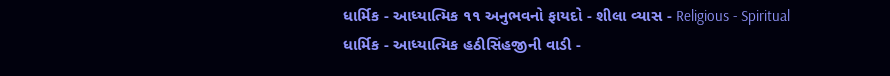ધાર્મિક - આધ્યાત્મિક ૧૧ અનુભવનો ફાયદો - શીલા વ્યાસ - Religious - Spiritual ધાર્મિક - આધ્યાત્મિક હઠીસિંહજીની વાડી -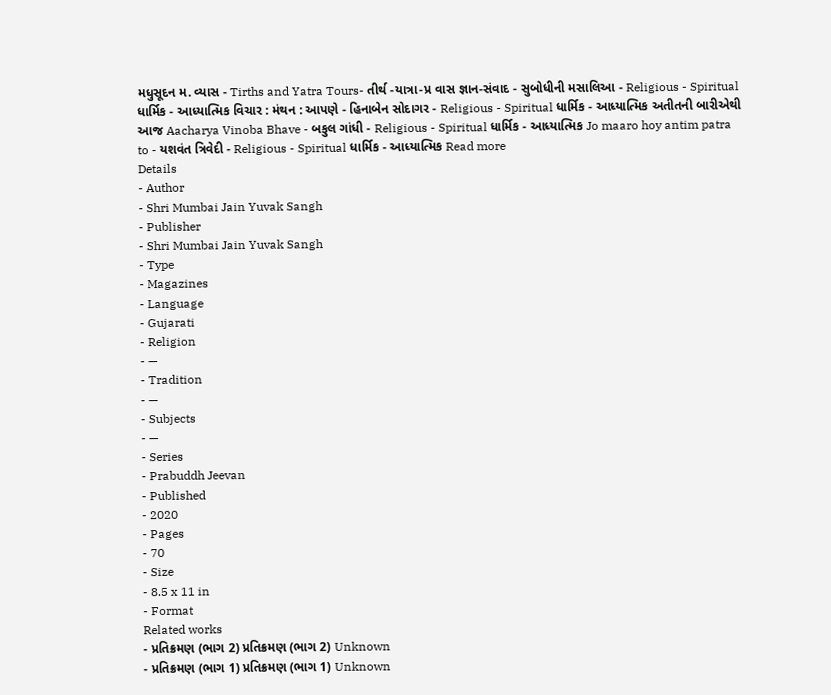મધુસૂદન મ. વ્યાસ - Tirths and Yatra Tours- તીર્થ -યાત્રા-પ્ર વાસ જ્ઞાન-સંવાદ - સુબોધીની મસાલિઆ - Religious - Spiritual ધાર્મિક - આધ્યાત્મિક વિચાર : મંથન : આપણે - હિનાબેન સોદાગર - Religious - Spiritual ધાર્મિક - આધ્યાત્મિક અતીતની બારીએથી આજ Aacharya Vinoba Bhave - બકુલ ગાંધી - Religious - Spiritual ધાર્મિક - આધ્યાત્મિક Jo maaro hoy antim patra to - યશવંત ત્રિવેદી - Religious - Spiritual ધાર્મિક - આધ્યાત્મિક Read more
Details
- Author
- Shri Mumbai Jain Yuvak Sangh
- Publisher
- Shri Mumbai Jain Yuvak Sangh
- Type
- Magazines
- Language
- Gujarati
- Religion
- —
- Tradition
- —
- Subjects
- —
- Series
- Prabuddh Jeevan
- Published
- 2020
- Pages
- 70
- Size
- 8.5 x 11 in
- Format
Related works
- પ્રતિક્રમણ (ભાગ 2) પ્રતિક્રમણ (ભાગ 2) Unknown
- પ્રતિક્રમણ (ભાગ 1) પ્રતિક્રમણ (ભાગ 1) Unknown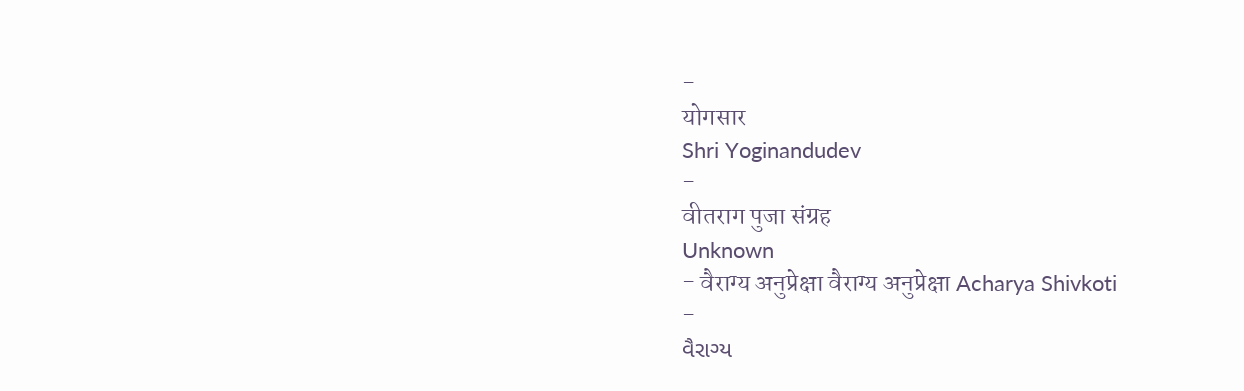-
योगसार
Shri Yoginandudev
-
वीतराग पुजा संग्रह
Unknown
- वैराग्य अनुप्रेक्षा वैराग्य अनुप्रेक्षा Acharya Shivkoti
-
વૈરાગ્ય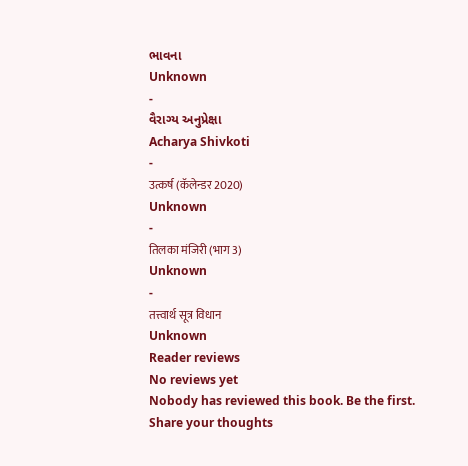ભાવના
Unknown
-
વૈરાગ્ય અનુપ્રેક્ષા
Acharya Shivkoti
-
उत्कर्ष (कॅलेन्डर 2020)
Unknown
-
तिलका मंजिरी (भाग 3)
Unknown
-
तत्त्वार्थ सूत्र विधान
Unknown
Reader reviews
No reviews yet
Nobody has reviewed this book. Be the first.
Share your thoughts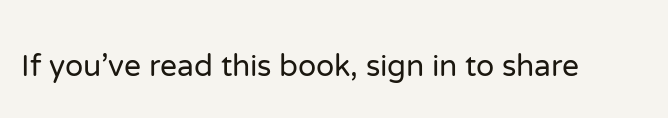If you’ve read this book, sign in to share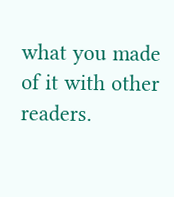what you made of it with other readers.